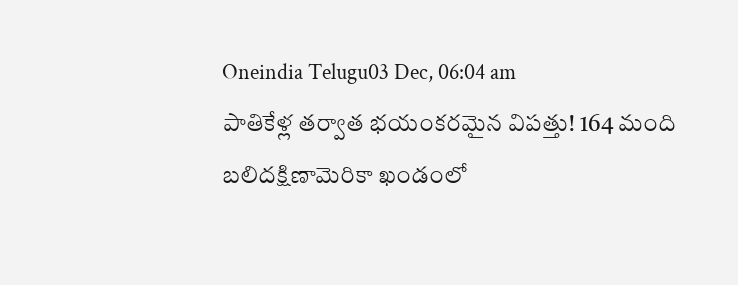Oneindia Telugu03 Dec, 06:04 am
పాతికేళ్ల తర్వాత భయంకరమైన విపత్తు! 164 మంది బలిదక్షిణామెరికా ఖండంలో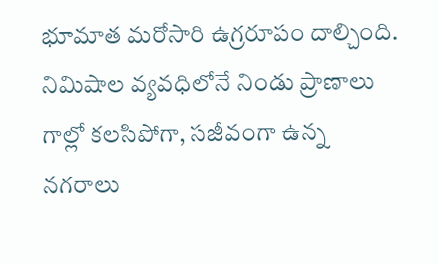భూమాత మరోసారి ఉగ్రరూపం దాల్చింది. నిమిషాల వ్యవధిలోనే నిండు ప్రాణాలు గాల్లో కలసిపోగా, సజీవంగా ఉన్న నగరాలు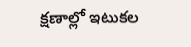క్షణాల్లో ఇటుకల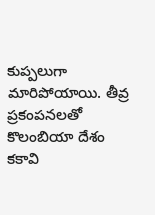కుప్పలుగా మారిపోయాయి. తీవ్ర ప్రకంపనలతో కొలంబియా దేశం కకావి